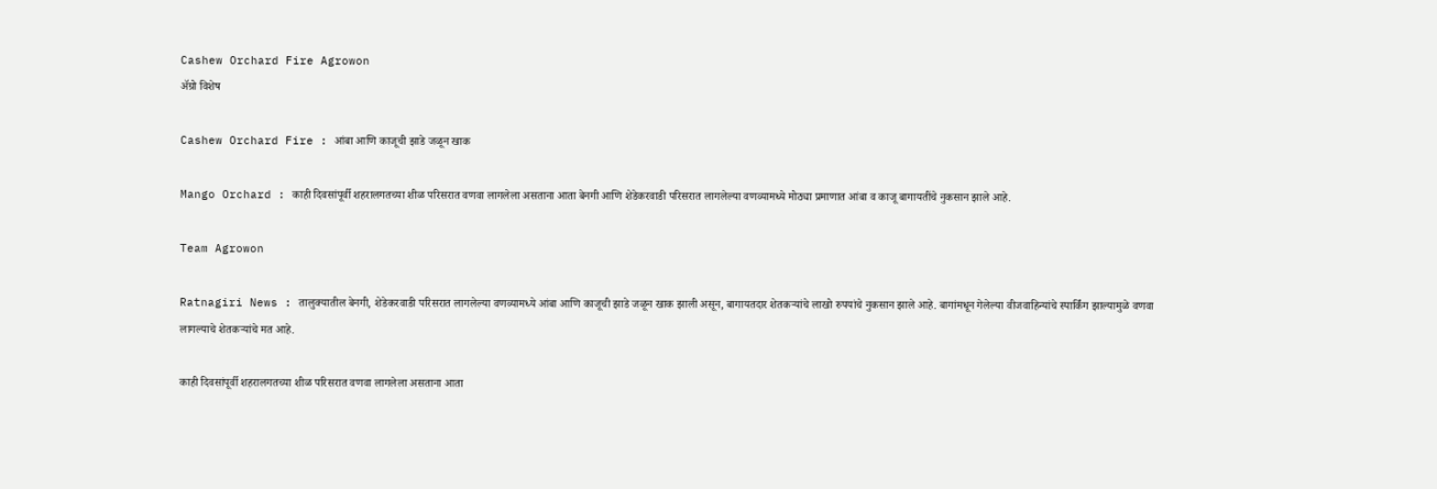Cashew Orchard Fire Agrowon
ॲग्रो विशेष

Cashew Orchard Fire : आंबा आणि काजूची झाडे जळून खाक

Mango Orchard : काही दिवसांपूर्वी शहरालगतच्या शीळ परिसरात वणवा लागलेला असताना आता बेनगी आणि शेडेकरवाडी परिसरात लागलेल्या वणव्यामध्ये मोठ्या प्रमाणात आंबा व काजू बागायतींचे नुकसान झाले आहे.

Team Agrowon

Ratnagiri News : तालुक्यातील बेनगी, शेडेकरवाडी परिसरात लागलेल्या वणव्यामध्ये आंबा आणि काजूची झाडे जळून खाक झाली असून, बागायतदार शेतकऱ्यांचे लाखो रुपयांचे नुकसान झाले आहे. बागांमधून गेलेल्या वीजवाहिन्यांचे स्पार्किंग झाल्यामुळे वणवा लागल्याचे शेतकऱ्यांचे मत आहे.

काही दिवसांपूर्वी शहरालगतच्या शीळ परिसरात वणवा लागलेला असताना आता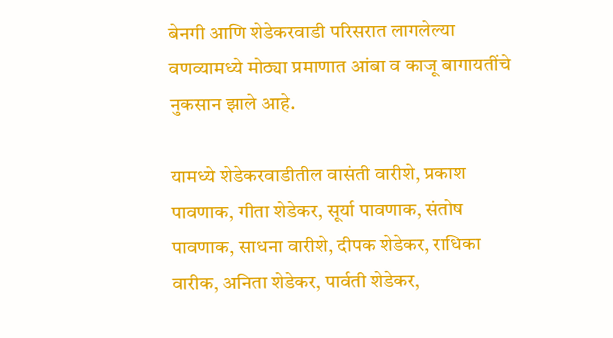बेनगी आणि शेडेकरवाडी परिसरात लागलेल्या वणव्यामध्ये मोठ्या प्रमाणात आंबा व काजू बागायतींचे नुकसान झाले आहे.

यामध्ये शेडेकरवाडीतील वासंती वारीशे, प्रकाश पावणाक, गीता शेडेकर, सूर्या पावणाक, संतोष पावणाक, साधना वारीशे, दीपक शेडेकर, राधिका वारीक, अनिता शेडेकर, पार्वती शेडेकर,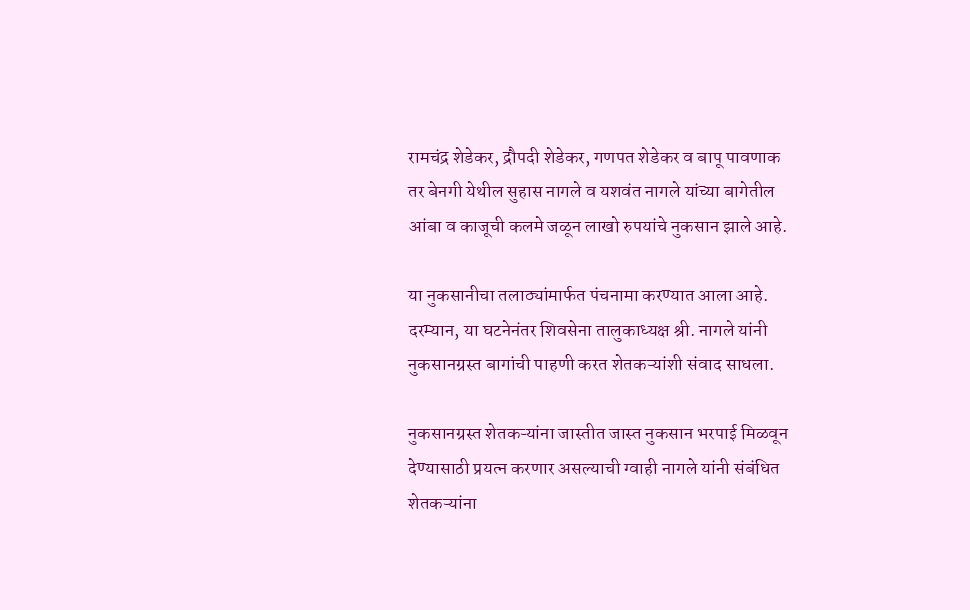रामचंद्र शेडेकर, द्रौपदी शेडेकर, गणपत शेडेकर व बापू पावणाक तर बेनगी येथील सुहास नागले व यशवंत नागले यांच्या बागेतील आंबा व काजूची कलमे जळून लाखो रुपयांचे नुकसान झाले आहे.

या नुकसानीचा तलाठ्यांमार्फत पंचनामा करण्यात आला आहे. दरम्यान, या घटनेनंतर शिवसेना तालुकाध्यक्ष श्री. नागले यांनी नुकसानग्रस्त बागांची पाहणी करत शेतकऱ्यांशी संवाद साधला.

नुकसानग्रस्त शेतकऱ्यांना जास्तीत जास्त नुकसान भरपाई मिळवून देण्यासाठी प्रयत्न करणार असल्याची ग्वाही नागले यांनी संबंधित शेतकऱ्यांना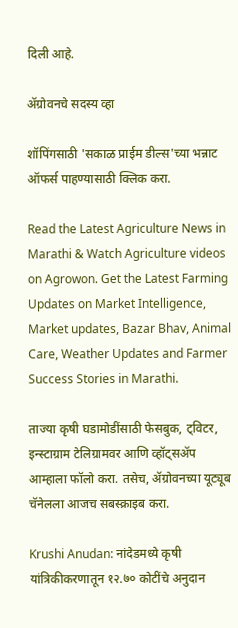दिली आहे.

ॲग्रोवनचे सदस्य व्हा

शॉपिंगसाठी 'सकाळ प्राईम डील्स'च्या भन्नाट ऑफर्स पाहण्यासाठी क्लिक करा.

Read the Latest Agriculture News in Marathi & Watch Agriculture videos on Agrowon. Get the Latest Farming Updates on Market Intelligence, Market updates, Bazar Bhav, Animal Care, Weather Updates and Farmer Success Stories in Marathi.

ताज्या कृषी घडामोडींसाठी फेसबुक, ट्विटर, इन्स्टाग्राम टेलिग्रामवर आणि व्हॉट्सॲप आम्हाला फॉलो करा. तसेच, ॲग्रोवनच्या यूट्यूब चॅनेलला आजच सबस्क्राइब करा.

Krushi Anudan: नांदेडमध्ये कृषी यांत्रिकीकरणातून १२.७० कोटींचे अनुदान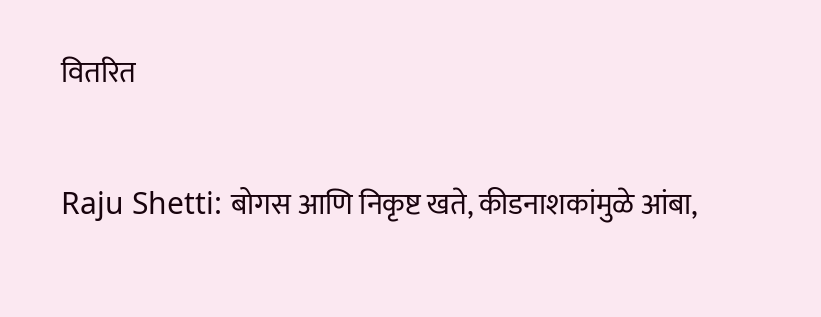वितरित

Raju Shetti: बोगस आणि निकृष्ट खते, कीडनाशकांमुळे आंबा,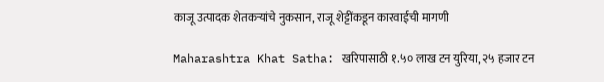काजू उत्पादक शेतकऱ्यांचे नुकसान, राजू शेट्टींकडून कारवाईची मागणी

Maharashtra Khat Satha: खरिपासाठी १.५० लाख टन युरिया, २५ हजार टन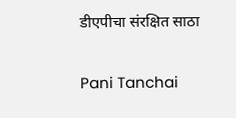डीएपीचा संरक्षित साठा

Pani Tanchai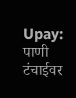Upay: पाणी टंचाईवर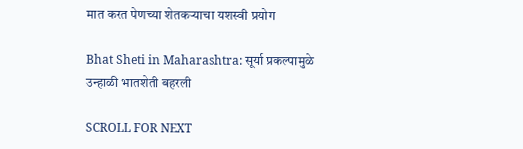मात करत पेणच्या शेतकऱ्याचा यशस्वी प्रयोग

Bhat Sheti in Maharashtra: सूर्या प्रकल्पामुळे उन्हाळी भातशेती बहरली

SCROLL FOR NEXT